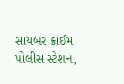સાયબર ક્રાઈમ પોલીસ સ્ટેશન,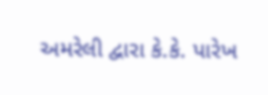અમરેલી દ્વારા કે.કે. પારેખ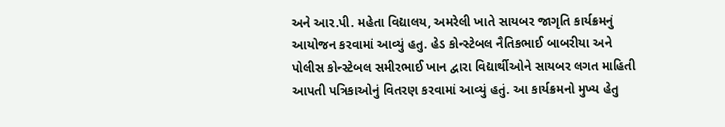અને આર.પી. મહેતા વિદ્યાલય, અમરેલી ખાતે સાયબર જાગૃતિ કાર્યક્રમનું આયોજન કરવામાં આવ્યું હતુ. હેડ કોન્સ્ટેબલ નૈતિકભાઈ બાબરીયા અને પોલીસ કોન્સ્ટેબલ સમીરભાઈ ખાન દ્વારા વિદ્યાર્થીઓને સાયબર લગત માહિતી આપતી પત્રિકાઓનું વિતરણ કરવામાં આવ્યું હતું. આ કાર્યક્રમનો મુખ્ય હેતુ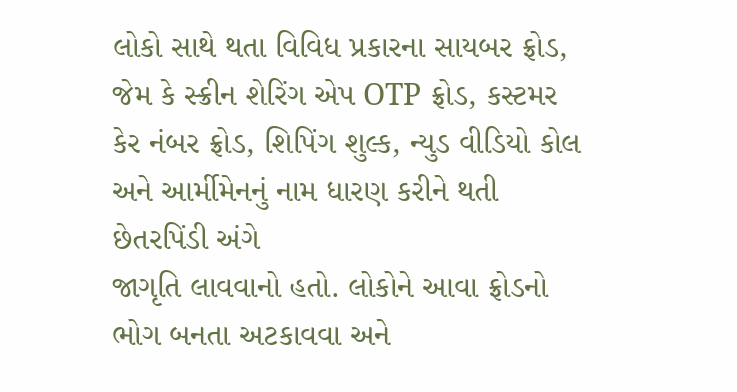લોકો સાથે થતા વિવિધ પ્રકારના સાયબર ફ્રોડ, જેમ કે સ્ક્રીન શેરિંગ એપ OTP ફ્રોડ, કસ્ટમર કેર નંબર ફ્રોડ, શિપિંગ શુલ્ક, ન્યુડ વીડિયો કોલ અને આર્મીમેનનું નામ ધારણ કરીને થતી છેતરપિંડી અંગે
જાગૃતિ લાવવાનો હતો. લોકોને આવા ફ્રોડનો ભોગ બનતા અટકાવવા અને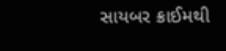સાયબર ક્રાઈમથી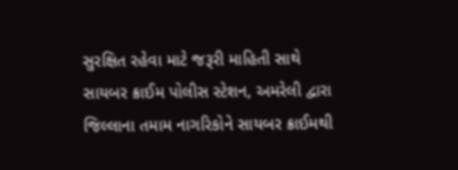સુરક્ષિત રહેવા માટે જરૂરી માહિતી સાથે સાયબર ક્રાઈમ પોલીસ સ્ટેશન, અમરેલી દ્વારા જિલ્લાના તમામ નાગરિકોને સાયબર ક્રાઈમથી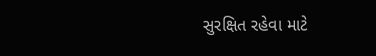સુરક્ષિત રહેવા માટે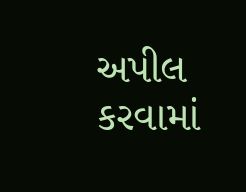અપીલ કરવામાં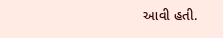આવી હતી.